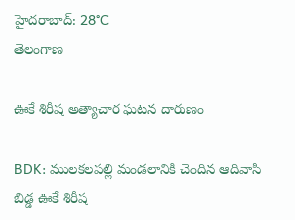హైదరాబాద్: 28°C
తెలంగాణ

ఊకే శిరీష అత్యాచార ఘటన దారుణం

BDK: ములకలపల్లి మండలానికి చెందిన ఆదివాసి బిడ్డ ఊకే శిరీష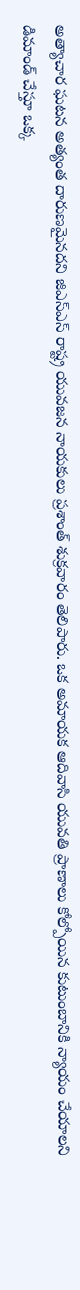అత్యాచార ఘటన అత్యంత దారుణమైనదని జిఎస్ఎస్ రాష్ట్ర యువజన నాయకులు ప్రశాంత్ శుక్రవారం తెలిపారు. ఒక అమాయక ఆదివాసి యువతి ప్రాణాలు కోల్పోయిన కుటుంబానికి న్యాయం చేయాలని డిమాండ్ చేస్తూ ఒక్క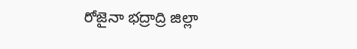రోజైనా భద్రాద్రి జిల్లా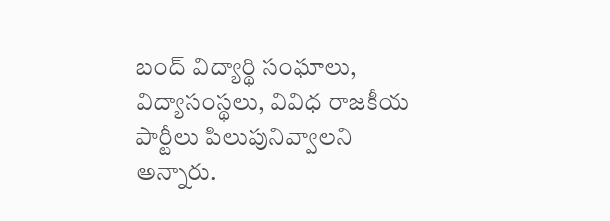బంద్ విద్యార్థి సంఘాలు, విద్యాసంస్థలు, వివిధ రాజకీయ పార్టీలు పిలుపునివ్వాలని అన్నారు.